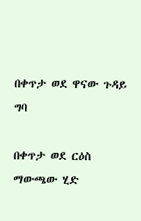በቀጥታ ወደ ዋናው ጉዳይ ግባ

በቀጥታ ወደ ርዕስ ማውጫው ሂድ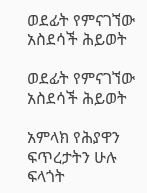ወደፊት የምናገኘው አስደሳች ሕይወት

ወደፊት የምናገኘው አስደሳች ሕይወት

አምላክ የሕያዋን ፍጥረታትን ሁሉ ፍላጎት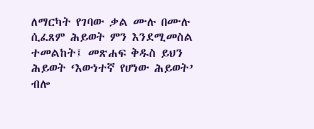ለማርካት የገባው ቃል ሙሉ በሙሉ ሲፈጸም ሕይወት ምን እንደሚመስል ተመልከት፤ መጽሐፍ ቅዱስ ይህን ሕይወት ‘እውነተኛ የሆነው ሕይወት’ ብሎ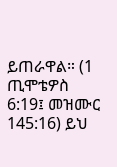ይጠራዋል። (1 ጢሞቴዎስ 6:19፤ መዝሙር 145:16) ይህ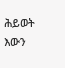ሕይወት እውን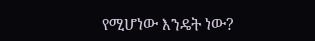የሚሆነው እንዴት ነው?